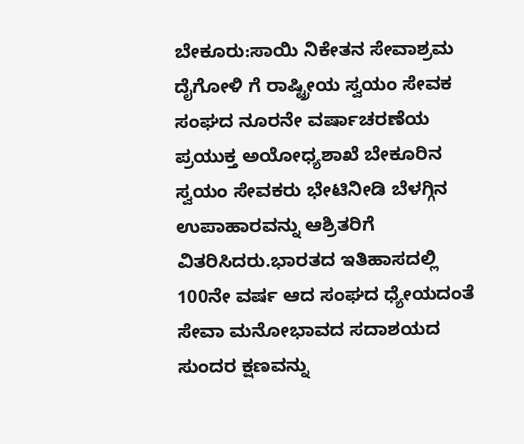ಬೇಕೂರು:ಸಾಯಿ ನಿಕೇತನ ಸೇವಾಶ್ರಮ ದೈಗೋಳಿ ಗೆ ರಾಷ್ಟ್ರೀಯ ಸ್ವಯಂ ಸೇವಕ ಸಂಘದ ನೂರನೇ ವರ್ಷಾಚರಣೆಯ ಪ್ರಯುಕ್ತ ಅಯೋಧ್ಯಶಾಖೆ ಬೇಕೂರಿನ ಸ್ವಯಂ ಸೇವಕರು ಭೇಟಿನೀಡಿ ಬೆಳಗ್ಗಿನ ಉಪಾಹಾರವನ್ನು ಆಶ್ರಿತರಿಗೆ ವಿತರಿಸಿದರು.ಭಾರತದ ಇತಿಹಾಸದಲ್ಲಿ 100ನೇ ವರ್ಷ ಆದ ಸಂಘದ ಧ್ಯೇಯದಂತೆ ಸೇವಾ ಮನೋಭಾವದ ಸದಾಶಯದ ಸುಂದರ ಕ್ಷಣವನ್ನು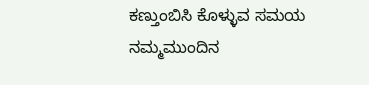ಕಣ್ತುಂಬಿಸಿ ಕೊಳ್ಳುವ ಸಮಯ ನಮ್ಮಮುಂದಿನ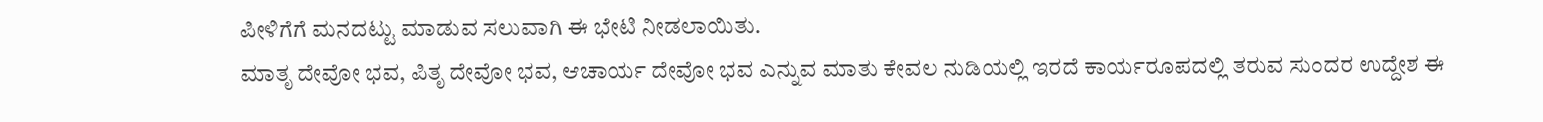ಪೀಳಿಗೆಗೆ ಮನದಟ್ಟು ಮಾಡುವ ಸಲುವಾಗಿ ಈ ಭೇಟಿ ನೀಡಲಾಯಿತು.
ಮಾತೃ ದೇವೋ ಭವ, ಪಿತೃ ದೇವೋ ಭವ, ಆಚಾರ್ಯ ದೇವೋ ಭವ ಎನ್ನುವ ಮಾತು ಕೇವಲ ನುಡಿಯಲ್ಲಿ ಇರದೆ ಕಾರ್ಯರೂಪದಲ್ಲಿ ತರುವ ಸುಂದರ ಉದ್ದೇಶ ಈ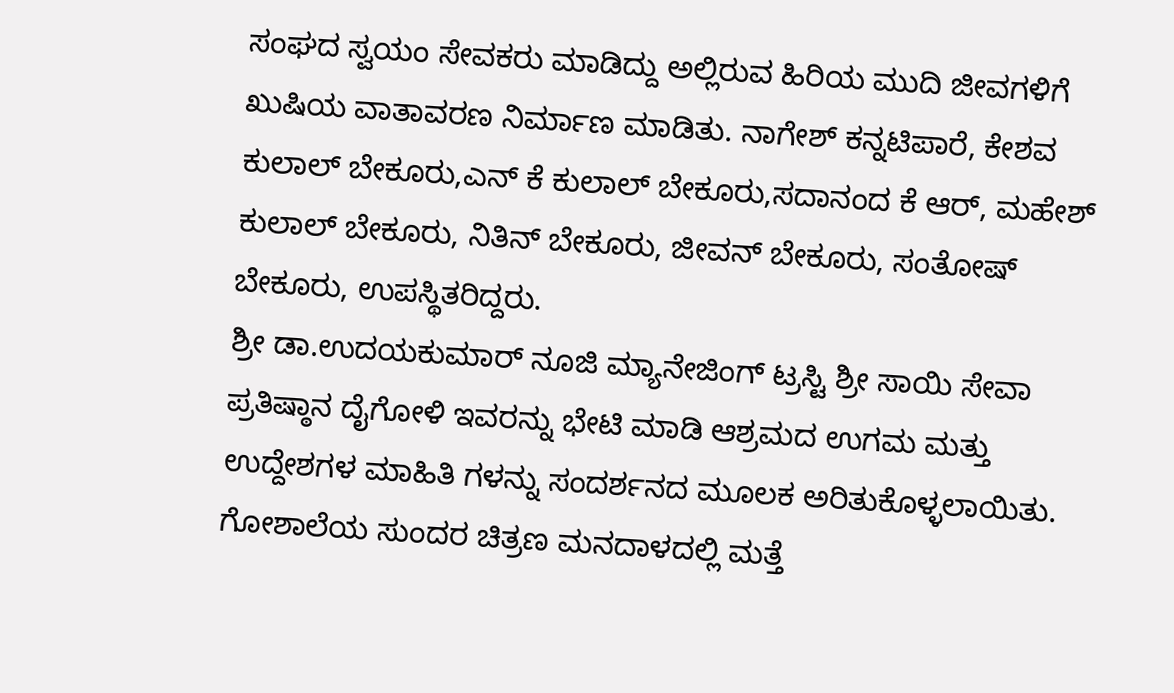ಸಂಘದ ಸ್ವಯಂ ಸೇವಕರು ಮಾಡಿದ್ದು ಅಲ್ಲಿರುವ ಹಿರಿಯ ಮುದಿ ಜೀವಗಳಿಗೆ ಖುಷಿಯ ವಾತಾವರಣ ನಿರ್ಮಾಣ ಮಾಡಿತು. ನಾಗೇಶ್ ಕನ್ನಟಿಪಾರೆ, ಕೇಶವ ಕುಲಾಲ್ ಬೇಕೂರು,ಎನ್ ಕೆ ಕುಲಾಲ್ ಬೇಕೂರು,ಸದಾನಂದ ಕೆ ಆರ್, ಮಹೇಶ್ ಕುಲಾಲ್ ಬೇಕೂರು, ನಿತಿನ್ ಬೇಕೂರು, ಜೀವನ್ ಬೇಕೂರು, ಸಂತೋಷ್ ಬೇಕೂರು, ಉಪಸ್ಥಿತರಿದ್ದರು.
ಶ್ರೀ ಡಾ.ಉದಯಕುಮಾರ್ ನೂಜಿ ಮ್ಯಾನೇಜಿಂಗ್ ಟ್ರಸ್ಟಿ ಶ್ರೀ ಸಾಯಿ ಸೇವಾ ಪ್ರತಿಷ್ಠಾನ ದೈಗೋಳಿ ಇವರನ್ನು ಭೇಟಿ ಮಾಡಿ ಆಶ್ರಮದ ಉಗಮ ಮತ್ತು ಉದ್ದೇಶಗಳ ಮಾಹಿತಿ ಗಳನ್ನು ಸಂದರ್ಶನದ ಮೂಲಕ ಅರಿತುಕೊಳ್ಳಲಾಯಿತು. ಗೋಶಾಲೆಯ ಸುಂದರ ಚಿತ್ರಣ ಮನದಾಳದಲ್ಲಿ ಮತ್ತೆ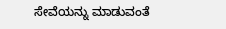ಸೇವೆಯನ್ನು ಮಾಡುವಂತೆ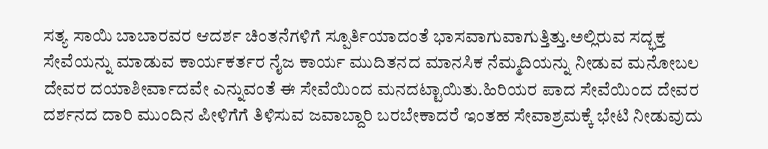ಸತ್ಯ ಸಾಯಿ ಬಾಬಾರವರ ಆದರ್ಶ ಚಿಂತನೆಗಳಿಗೆ ಸ್ಪೂರ್ತಿಯಾದಂತೆ ಭಾಸವಾಗುವಾಗುತ್ತಿತ್ತು.ಅಲ್ಲಿರುವ ಸದ್ಭಕ್ತ ಸೇವೆಯನ್ನು ಮಾಡುವ ಕಾರ್ಯಕರ್ತರ ನೈಜ ಕಾರ್ಯ ಮುದಿತನದ ಮಾನಸಿಕ ನೆಮ್ಮದಿಯನ್ನು ನೀಡುವ ಮನೋಬಲ ದೇವರ ದಯಾಶೀರ್ವಾದವೇ ಎನ್ನುವಂತೆ ಈ ಸೇವೆಯಿಂದ ಮನದಟ್ಟಾಯಿತು.ಹಿರಿಯರ ಪಾದ ಸೇವೆಯಿಂದ ದೇವರ ದರ್ಶನದ ದಾರಿ ಮುಂದಿನ ಪೀಳಿಗೆಗೆ ತಿಳಿಸುವ ಜವಾಬ್ದಾರಿ ಬರಬೇಕಾದರೆ ಇಂತಹ ಸೇವಾಶ್ರಮಕ್ಕೆ ಭೇಟಿ ನೀಡುವುದು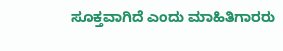ಸೂಕ್ತವಾಗಿದೆ ಎಂದು ಮಾಹಿತಿಗಾರರು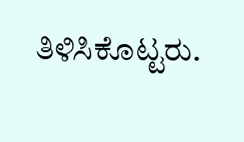ತಿಳಿಸಿಕೊಟ್ಟರು.